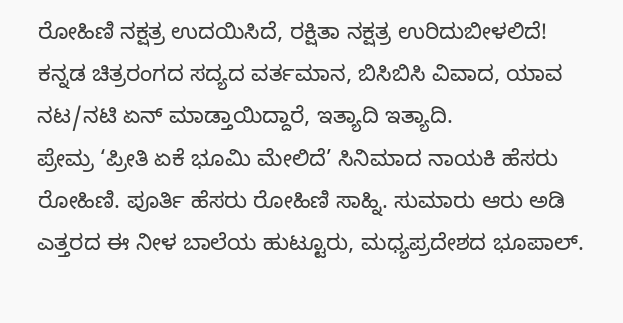ರೋಹಿಣಿ ನಕ್ಷತ್ರ ಉದಯಿಸಿದೆ, ರಕ್ಷಿತಾ ನಕ್ಷತ್ರ ಉರಿದುಬೀಳಲಿದೆ!
ಕನ್ನಡ ಚಿತ್ರರಂಗದ ಸದ್ಯದ ವರ್ತಮಾನ, ಬಿಸಿಬಿಸಿ ವಿವಾದ, ಯಾವ ನಟ/ನಟಿ ಏನ್ ಮಾಡ್ತಾಯಿದ್ದಾರೆ, ಇತ್ಯಾದಿ ಇತ್ಯಾದಿ.
ಪ್ರೇಮ್ರ ‘ಪ್ರೀತಿ ಏಕೆ ಭೂಮಿ ಮೇಲಿದೆ’ ಸಿನಿಮಾದ ನಾಯಕಿ ಹೆಸರು ರೋಹಿಣಿ. ಪೂರ್ತಿ ಹೆಸರು ರೋಹಿಣಿ ಸಾಹ್ನಿ. ಸುಮಾರು ಆರು ಅಡಿ ಎತ್ತರದ ಈ ನೀಳ ಬಾಲೆಯ ಹುಟ್ಟೂರು, ಮಧ್ಯಪ್ರದೇಶದ ಭೂಪಾಲ್.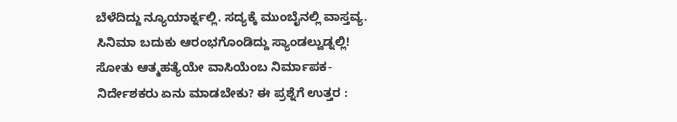ಬೆಳೆದಿದ್ದು ನ್ಯೂಯಾರ್ಕ್ನಲ್ಲಿ. ಸದ್ಯಕ್ಕೆ ಮುಂಬೈನಲ್ಲಿ ವಾಸ್ತವ್ಯ. ಸಿನಿಮಾ ಬದುಕು ಆರಂಭಗೊಂಡಿದ್ದು ಸ್ಯಾಂಡಲ್ವುಡ್ನಲ್ಲಿ!
ಸೋತು ಆತ್ಮಹತ್ಯೆಯೇ ವಾಸಿಯೆಂಬ ನಿರ್ಮಾಪಕ-ನಿರ್ದೇಶಕರು ಏನು ಮಾಡಬೇಕು? ಈ ಪ್ರಶ್ನೆಗೆ ಉತ್ತರ :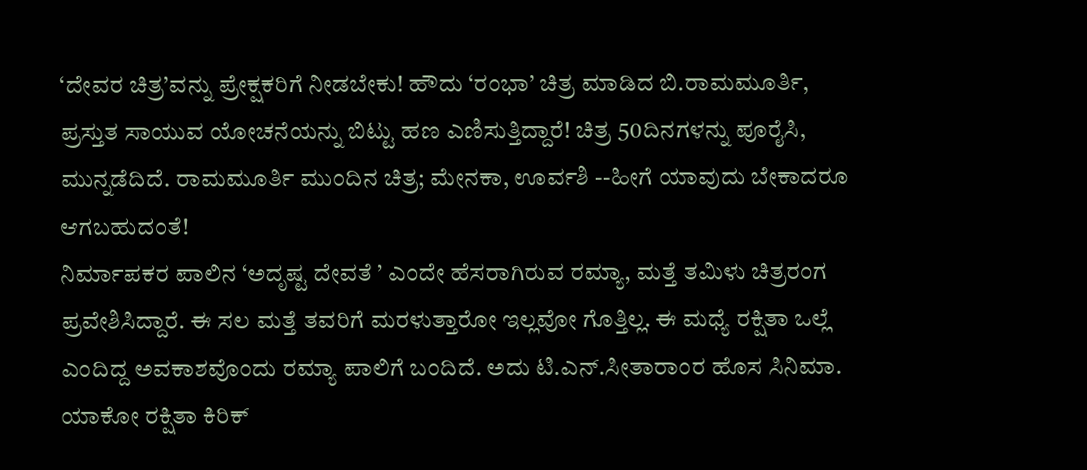‘ದೇವರ ಚಿತ್ರ’ವನ್ನು ಪ್ರೇಕ್ಷಕರಿಗೆ ನೀಡಬೇಕು! ಹೌದು ‘ರಂಭಾ’ ಚಿತ್ರ ಮಾಡಿದ ಬಿ.ರಾಮಮೂರ್ತಿ, ಪ್ರಸ್ತುತ ಸಾಯುವ ಯೋಚನೆಯನ್ನು ಬಿಟ್ಟು ಹಣ ಎಣಿಸುತ್ತಿದ್ದಾರೆ! ಚಿತ್ರ 50ದಿನಗಳನ್ನು ಪೂರೈಸಿ, ಮುನ್ನಡೆದಿದೆ. ರಾಮಮೂರ್ತಿ ಮುಂದಿನ ಚಿತ್ರ; ಮೇನಕಾ, ಊರ್ವಶಿ --ಹೀಗೆ ಯಾವುದು ಬೇಕಾದರೂ ಆಗಬಹುದಂತೆ!
ನಿರ್ಮಾಪಕರ ಪಾಲಿನ ‘ಅದೃಷ್ಟ ದೇವತೆ ’ ಎಂದೇ ಹೆಸರಾಗಿರುವ ರಮ್ಯಾ, ಮತ್ತೆ ತಮಿಳು ಚಿತ್ರರಂಗ ಪ್ರವೇಶಿಸಿದ್ದಾರೆ. ಈ ಸಲ ಮತ್ತೆ ತವರಿಗೆ ಮರಳುತ್ತಾರೋ ಇಲ್ಲವೋ ಗೊತ್ತಿಲ್ಲ. ಈ ಮಧ್ಯೆ ರಕ್ಷಿತಾ ಒಲ್ಲೆ ಎಂದಿದ್ದ ಅವಕಾಶವೊಂದು ರಮ್ಯಾ ಪಾಲಿಗೆ ಬಂದಿದೆ. ಅದು ಟಿ.ಎನ್.ಸೀತಾರಾಂರ ಹೊಸ ಸಿನಿಮಾ.
ಯಾಕೋ ರಕ್ಷಿತಾ ಕಿರಿಕ್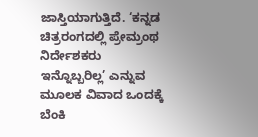ಜಾಸ್ತಿಯಾಗುತ್ತಿದೆ. ‘ಕನ್ನಡ ಚಿತ್ರರಂಗದಲ್ಲಿ ಪ್ರೇಮ್ರಂಥ ನಿರ್ದೇಶಕರು ಇನ್ನೊಬ್ಬರಿಲ್ಲ’ ಎನ್ನುವ ಮೂಲಕ ವಿವಾದ ಒಂದಕ್ಕೆ ಬೆಂಕಿ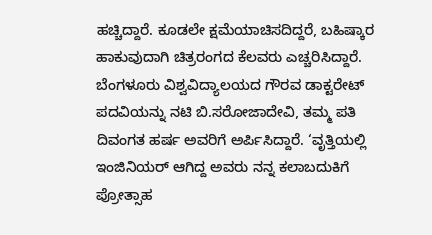ಹಚ್ಚಿದ್ದಾರೆ. ಕೂಡಲೇ ಕ್ಷಮೆಯಾಚಿಸದಿದ್ದರೆ, ಬಹಿಷ್ಕಾರ ಹಾಕುವುದಾಗಿ ಚಿತ್ರರಂಗದ ಕೆಲವರು ಎಚ್ಚರಿಸಿದ್ದಾರೆ.
ಬೆಂಗಳೂರು ವಿಶ್ವವಿದ್ಯಾಲಯದ ಗೌರವ ಡಾಕ್ಟರೇಟ್ ಪದವಿಯನ್ನು ನಟಿ ಬಿ.ಸರೋಜಾದೇವಿ, ತಮ್ಮ ಪತಿ ದಿವಂಗತ ಹರ್ಷ ಅವರಿಗೆ ಅರ್ಪಿಸಿದ್ದಾರೆ. ‘ವೃತ್ತಿಯಲ್ಲಿ ಇಂಜಿನಿಯರ್ ಆಗಿದ್ದ ಅವರು ನನ್ನ ಕಲಾಬದುಕಿಗೆ ಪ್ರೋತ್ಸಾಹ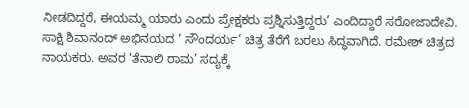ನೀಡದಿದ್ದರೆ, ಈಯಮ್ಮ ಯಾರು ಎಂದು ಪ್ರೇಕ್ಷಕರು ಪ್ರಶ್ನಿಸುತ್ತಿದ್ದರು’ ಎಂದಿದ್ದಾರೆ ಸರೋಜಾದೇವಿ.
ಸಾಕ್ಷಿ ಶಿವಾನಂದ್ ಅಭಿನಯದ ‘ ಸೌಂದರ್ಯ’ ಚಿತ್ರ ತೆರೆಗೆ ಬರಲು ಸಿದ್ಧವಾಗಿದೆ. ರಮೇಶ್ ಚಿತ್ರದ ನಾಯಕರು. ಅವರ ‘ತೆನಾಲಿ ರಾಮ’ ಸದ್ಯಕ್ಕೆ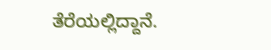ತೆರೆಯಲ್ಲಿದ್ದಾನೆ.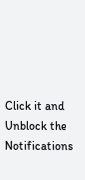Click it and Unblock the Notifications